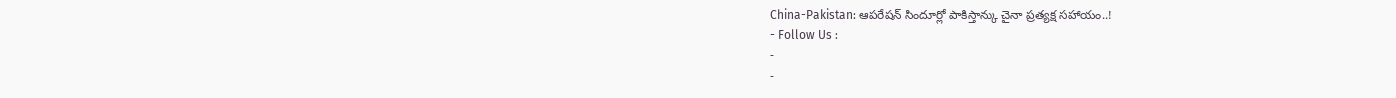China-Pakistan: ఆపరేషన్ సిందూర్లో పాకిస్తాన్కు చైనా ప్రత్యక్ష సహాయం..!
- Follow Us :
-
-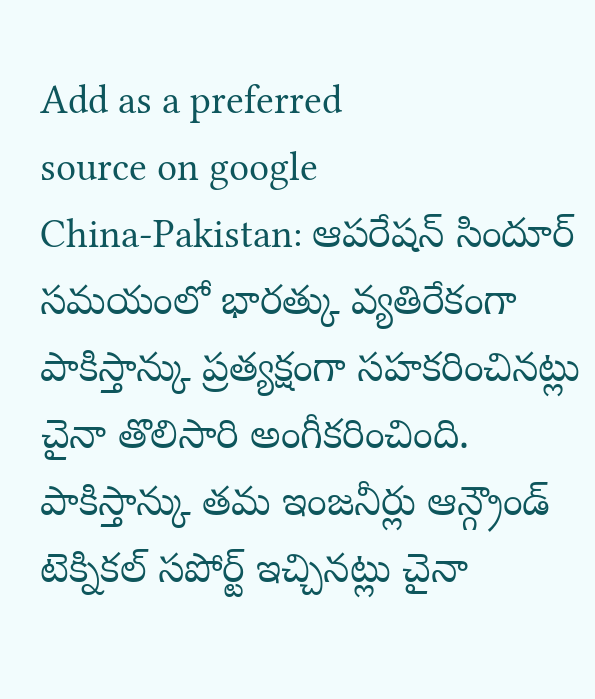Add as a preferred
source on google
China-Pakistan: ఆపరేషన్ సిందూర్ సమయంలో భారత్కు వ్యతిరేకంగా పాకిస్తాన్కు ప్రత్యక్షంగా సహకరించినట్లు చైనా తొలిసారి అంగీకరించింది. పాకిస్తాన్కు తమ ఇంజనీర్లు ఆన్గ్రౌండ్ టెక్నికల్ సపోర్ట్ ఇచ్చినట్లు చైనా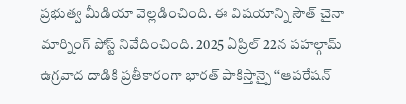ప్రభుత్వ మీడియా వెల్లడించింది. ఈ విషయాన్ని సౌత్ చైనా మార్నింగ్ పోస్ట్ నివేదించింది. 2025 ఏప్రిల్ 22న పహల్గామ్ ఉగ్రవాద దాడికి ప్రతీకారంగా భారత్ పాకిస్తాన్పై ‘‘ఆపరేషన్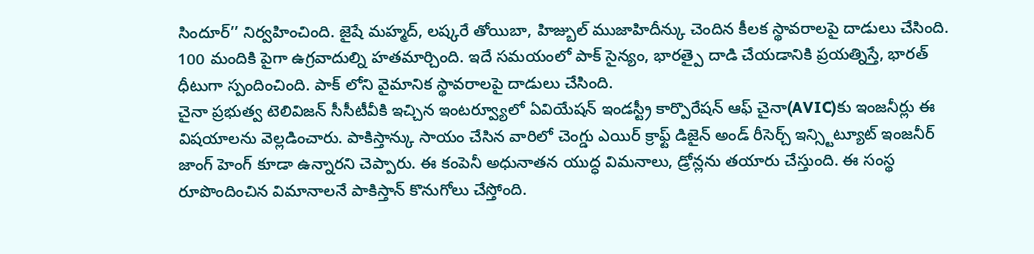సిందూర్’’ నిర్వహించింది. జైషే మహ్మద్, లష్కరే తోయిబా, హిజ్బుల్ ముజాహిదీన్కు చెందిన కీలక స్థావరాలపై దాడులు చేసింది. 100 మందికి పైగా ఉగ్రవాదుల్ని హతమార్చింది. ఇదే సమయంలో పాక్ సైన్యం, భారత్పై దాడి చేయడానికి ప్రయత్నిస్తే, భారత్ ధీటుగా స్పందించింది. పాక్ లోని వైమానిక స్థావరాలపై దాడులు చేసింది.
చైనా ప్రభుత్వ టెలివిజన్ సీసీటీవీకి ఇచ్చిన ఇంటర్వ్యూలో ఏవియేషన్ ఇండస్ట్రీ కార్పొరేషన్ ఆఫ్ చైనా(AVIC)కు ఇంజనీర్లు ఈ విషయాలను వెల్లడించారు. పాకిస్తాన్కు సాయం చేసిన వారిలో చెంగ్డు ఎయిర్ క్రాఫ్ట్ డిజైన్ అండ్ రీసెర్చ్ ఇన్స్టిట్యూట్ ఇంజనీర్ జాంగ్ హెంగ్ కూడా ఉన్నారని చెప్పారు. ఈ కంపెనీ అధునాతన యుద్ధ విమనాలు, డ్రోన్లను తయారు చేస్తుంది. ఈ సంస్థ రూపొందించిన విమానాలనే పాకిస్తాన్ కొనుగోలు చేస్తోంది.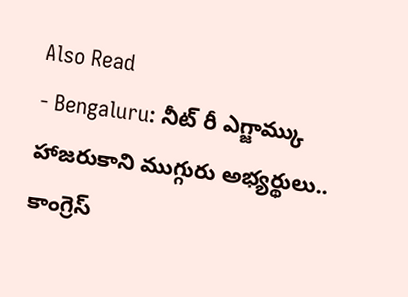Also Read
- Bengaluru: నీట్ రీ ఎగ్జామ్కు హాజరుకాని ముగ్గురు అభ్యర్థులు.. కాంగ్రెస్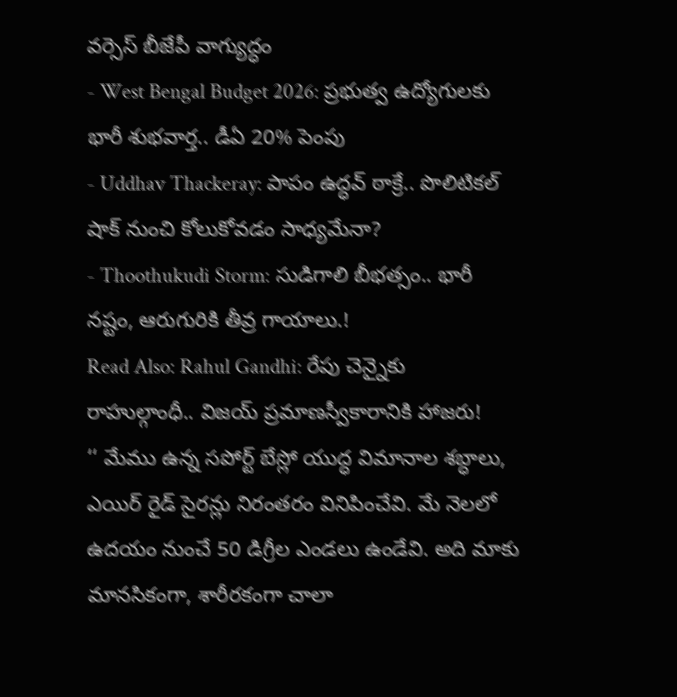వర్సెస్ బీజేపీ వాగ్యుద్ధం
- West Bengal Budget 2026: ప్రభుత్వ ఉద్యోగులకు భారీ శుభవార్త.. డీఏ 20% పెంపు
- Uddhav Thackeray: పాపం ఉద్ధవ్ ఠాక్రే.. పొలిటికల్ షాక్ నుంచి కోలుకోవడం సాధ్యమేనా?
- Thoothukudi Storm: సుడిగాలి బీభత్సం.. భారీ నష్టం, ఆరుగురికి తీవ్ర గాయాలు.!
Read Also: Rahul Gandhi: రేపు చెన్నైకు రాహుల్గాంధీ.. విజయ్ ప్రమాణస్వీకారానికి హాజరు!
‘‘ మేము ఉన్న సపోర్ట్ బేస్లో యుద్ధ విమానాల శబ్ధాలు, ఎయిర్ రైడ్ సైరన్లు నిరంతరం వినిపించేవి. మే నెలలో ఉదయం నుంచే 50 డిగ్రీల ఎండలు ఉండేవి. అది మాకు మానసికంగా, శారీరకంగా చాలా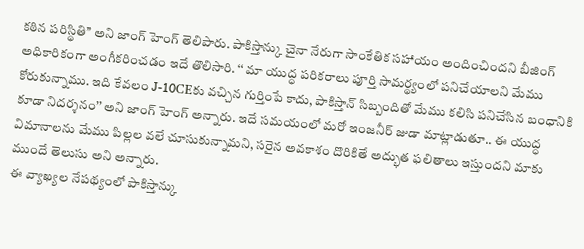కఠిన పరిస్థితి’’ అని జాంగ్ హెంగ్ తెలిపారు. పాకిస్తాన్కు చైనా నేరుగా సాంకేతిక సహాయం అందించిందని బీజింగ్ అధికారికంగా అంగీకరించడం ఇదే తొలిసారి. ‘‘ మా యుద్ధ పరికరాలు పూర్తి సామర్థ్యంలో పనిచేయాలని మేము కోరుకున్నాము. ఇది కేవలం J-10CEకు వచ్చిన గుర్తింపే కాదు, పాకిస్తాన్ సిబ్బందితో మేము కలిసి పనిచేసిన బంధానికి కూడా నిదర్శనం’’ అని జాంగ్ హెంగ్ అన్నారు. ఇదే సమయంలో మరో ఇంజనీర్ జుడా మాట్లాడుతూ.. ఈ యుద్ధ విమానాలను మేము పిల్లల వలే చూసుకున్నామని, సరైన అవకాశం దొరికితే అద్భుత ఫలితాలు ఇస్తుందని మాకు ముందే తెలుసు అని అన్నారు.
ఈ వ్యాఖ్యల నేపథ్యంలో పాకిస్తాన్కు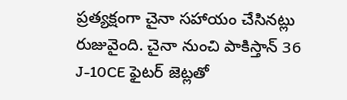ప్రత్యక్షంగా చైనా సహాయం చేసినట్లు రుజువైంది. చైనా నుంచి పాకిస్తాన్ 36 J-10CE ఫైటర్ జెట్లతో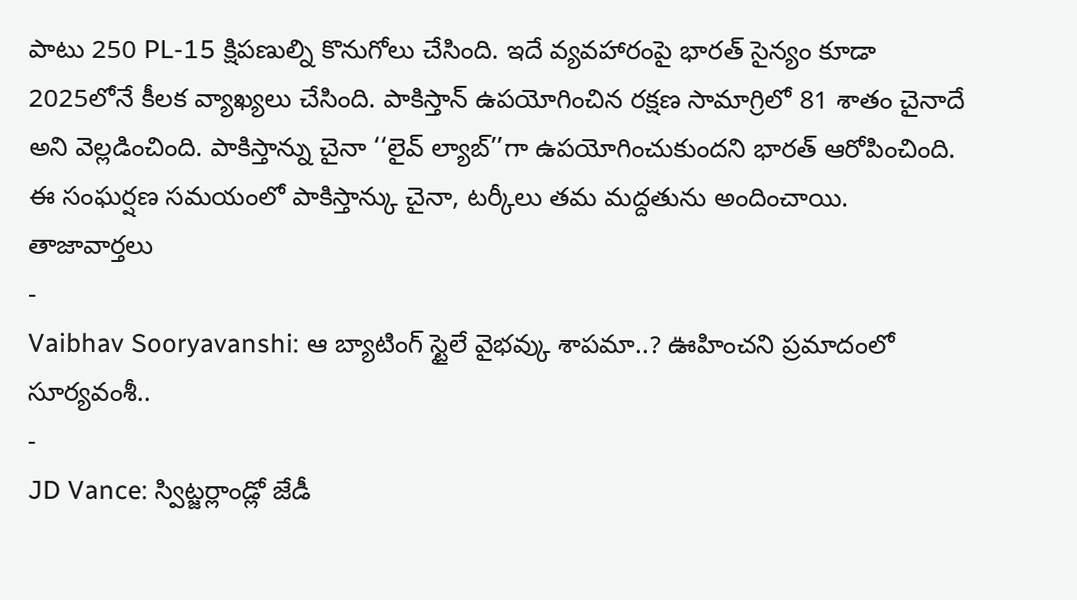పాటు 250 PL-15 క్షిపణుల్ని కొనుగోలు చేసింది. ఇదే వ్యవహారంపై భారత్ సైన్యం కూడా 2025లోనే కీలక వ్యాఖ్యలు చేసింది. పాకిస్తాన్ ఉపయోగించిన రక్షణ సామాగ్రిలో 81 శాతం చైనాదే అని వెల్లడించింది. పాకిస్తాన్ను చైనా ‘‘లైవ్ ల్యాబ్’’గా ఉపయోగించుకుందని భారత్ ఆరోపించింది. ఈ సంఘర్షణ సమయంలో పాకిస్తాన్కు చైనా, టర్కీలు తమ మద్దతును అందించాయి.
తాజావార్తలు
-
Vaibhav Sooryavanshi: ఆ బ్యాటింగ్ స్టైలే వైభవ్కు శాపమా..? ఊహించని ప్రమాదంలో సూర్యవంశీ..
-
JD Vance: స్విట్జర్లాండ్లో జేడీ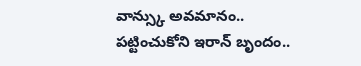వాన్స్కు అవమానం.. పట్టించుకోని ఇరాన్ బృందం..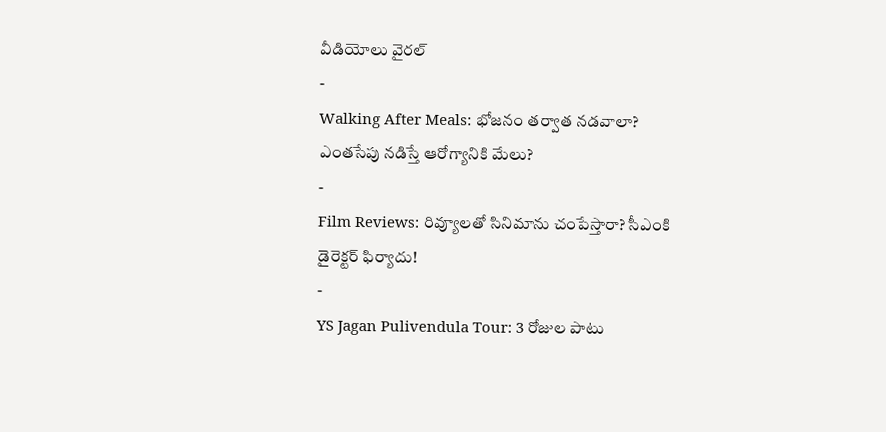వీడియోలు వైరల్
-
Walking After Meals: భోజనం తర్వాత నడవాలా? ఎంతసేపు నడిస్తే ఆరోగ్యానికి మేలు?
-
Film Reviews: రివ్యూలతో సినిమాను చంపేస్తారా? సీఎంకి డైరెక్టర్ ఫిర్యాదు!
-
YS Jagan Pulivendula Tour: 3 రోజుల పాటు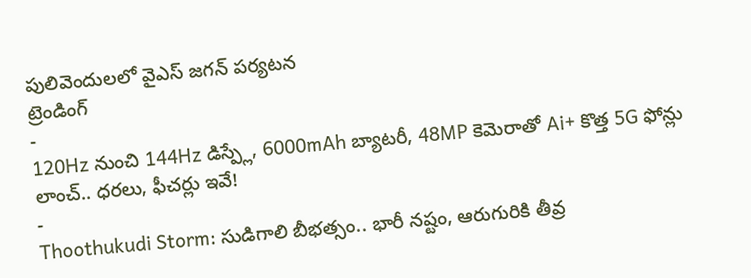పులివెందులలో వైఎస్ జగన్ పర్యటన
ట్రెండింగ్
-
120Hz నుంచి 144Hz డిస్ప్లే, 6000mAh బ్యాటరీ, 48MP కెమెరాతో Ai+ కొత్త 5G ఫోన్లు లాంచ్.. ధరలు, ఫీచర్లు ఇవే!
-
Thoothukudi Storm: సుడిగాలి బీభత్సం.. భారీ నష్టం, ఆరుగురికి తీవ్ర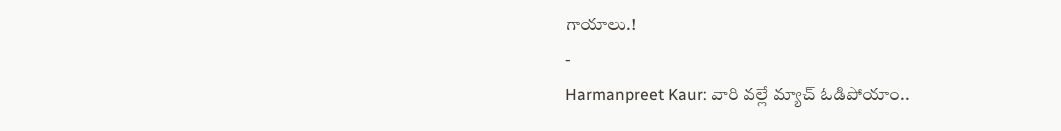గాయాలు.!
-
Harmanpreet Kaur: వారి వల్లే మ్యాచ్ ఓడిపోయాం..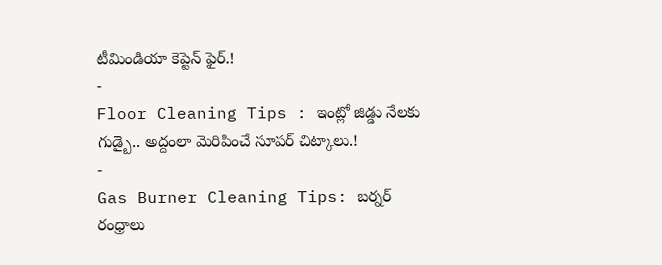టీమిండియా కెప్టెన్ ఫైర్.!
-
Floor Cleaning Tips : ఇంట్లో జిడ్డు నేలకు గుడ్బై.. అద్దంలా మెరిపించే సూపర్ చిట్కాలు.!
-
Gas Burner Cleaning Tips: బర్నర్ రంధ్రాలు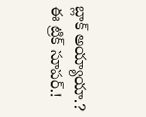బ్లాక్ అయ్యాయా.? ఈ ట్రిక్ సూపర్.!